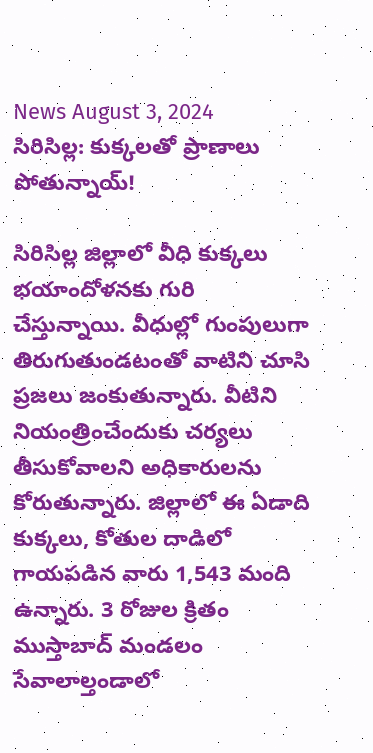News August 3, 2024
సిరిసిల్ల: కుక్కలతో ప్రాణాలు పోతున్నాయ్!

సిరిసిల్ల జిల్లాలో వీధి కుక్కలు భయాందోళనకు గురి చేస్తున్నాయి. వీధుల్లో గుంపులుగా తిరుగుతుండటంతో వాటిని చూసి ప్రజలు జంకుతున్నారు. వీటిని నియంత్రించేందుకు చర్యలు తీసుకోవాలని అధికారులను కోరుతున్నారు. జిల్లాలో ఈ ఏడాది కుక్కలు, కోతుల దాడిలో గాయపడిన వారు 1,543 మంది ఉన్నారు. 3 రోజుల క్రితం ముస్తాబాద్ మండలం సేవాలాల్తండాలో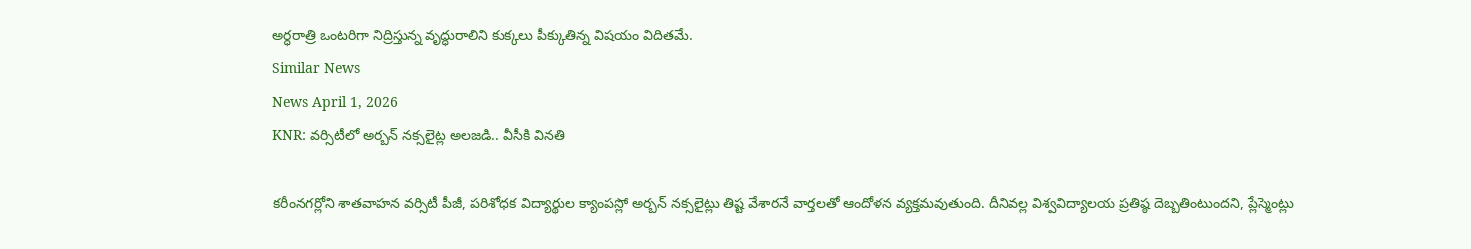అర్ధరాత్రి ఒంటరిగా నిద్రిస్తున్న వృద్ధురాలిని కుక్కలు పీక్కుతిన్న విషయం విదితమే.
Similar News
News April 1, 2026
KNR: వర్సిటీలో అర్బన్ నక్సలైట్ల అలజడి.. వీసీకి వినతి

కరీంనగర్లోని శాతవాహన వర్సిటీ పీజీ, పరిశోధక విద్యార్థుల క్యాంపస్లో అర్బన్ నక్సలైట్లు తిష్ట వేశారనే వార్తలతో ఆందోళన వ్యక్తమవుతుంది. దీనివల్ల విశ్వవిద్యాలయ ప్రతిష్ఠ దెబ్బతింటుందని, ప్లేస్మెంట్లు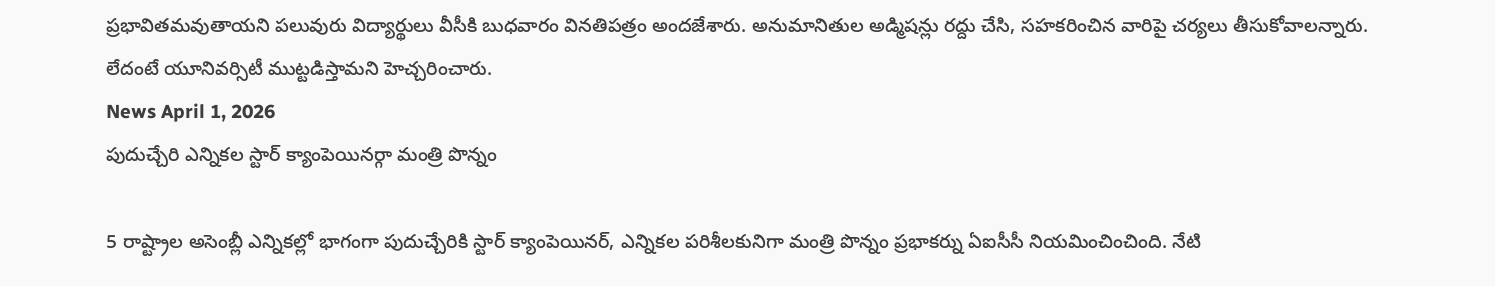ప్రభావితమవుతాయని పలువురు విద్యార్థులు వీసీకి బుధవారం వినతిపత్రం అందజేశారు. అనుమానితుల అడ్మిషన్లు రద్దు చేసి, సహకరించిన వారిపై చర్యలు తీసుకోవాలన్నారు. లేదంటే యూనివర్సిటీ ముట్టడిస్తామని హెచ్చరించారు.
News April 1, 2026
పుదుచ్చేరి ఎన్నికల స్టార్ క్యాంపెయినర్గా మంత్రి పొన్నం

5 రాష్ట్రాల అసెంబ్లీ ఎన్నికల్లో భాగంగా పుదుచ్చేరికి స్టార్ క్యాంపెయినర్, ఎన్నికల పరిశీలకునిగా మంత్రి పొన్నం ప్రభాకర్ను ఏఐసీసీ నియమించించింది. నేటి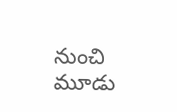నుంచి మూడు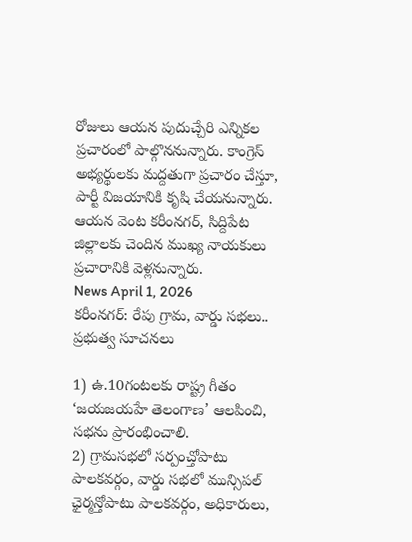రోజులు ఆయన పుదుచ్చేరి ఎన్నికల ప్రచారంలో పాల్గొననున్నారు. కాంగ్రెస్ అభ్యర్థులకు మద్దతుగా ప్రచారం చేస్తూ, పార్టీ విజయానికి కృషి చేయనున్నారు. ఆయన వెంట కరీంనగర్, సిద్దిపేట జిల్లాలకు చెందిన ముఖ్య నాయకులు ప్రచారానికి వెళ్లనున్నారు.
News April 1, 2026
కరీంనగర్: రేపు గ్రామ, వార్డు సభలు.. ప్రభుత్వ సూచనలు

1) ఉ.10గంటలకు రాష్ట్ర గీతం ‘జయజయహే తెలంగాణ’ ఆలపించి, సభను ప్రారంభించాలి.
2) గ్రామసభలో సర్పంచ్తోపాటు పాలకవర్గం, వార్డు సభలో మున్సిపల్ ఛైర్మన్తోపాటు పాలకవర్గం, అధికారులు,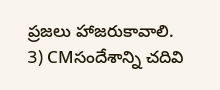ప్రజలు హాజరుకావాలి.
3) CMసందేశాన్ని చదివి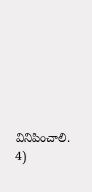వినిపించాలి.
4)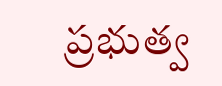ప్రభుత్వ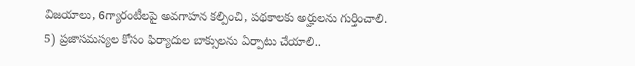విజయాలు, 6గ్యారంటీలపై అవగాహన కల్పించి, పథకాలకు అర్హులను గుర్తించాలి.
5) ప్రజాసమస్యల కోసం ఫిర్యాదుల బాక్సులను ఏర్పాటు చేయాలి..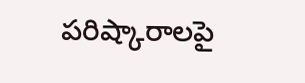పరిష్కారాలపై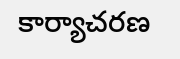కార్యాచరణ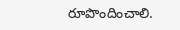రూపొందించాలి.